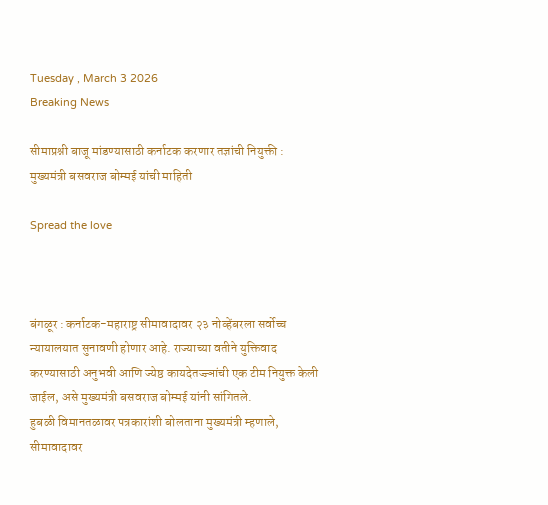Tuesday , March 3 2026
Breaking News

सीमाप्रश्नी बाजू मांडण्यासाठी कर्नाटक करणार तज्ञांची नियुक्ती : मुख्यमंत्री बसवराज बोम्मई यांची माहिती

Spread the love



बंगळूर : कर्नाटक-महाराष्ट्र सीमावादावर २३ नोव्हेंबरला सर्वोच्च न्यायालयात सुनावणी होणार आहे. राज्याच्या वतीने युक्तिवाद करण्यासाठी अनुभवी आणि ज्येष्ठ कायदेतज्ज्ञांची एक टीम नियुक्त केली जाईल, असे मुख्यमंत्री बसवराज बोम्मई यांनी सांगितले.
हुबळी विमानतळावर पत्रकारांशी बोलताना मुख्यमंत्री म्हणाले, सीमावादावर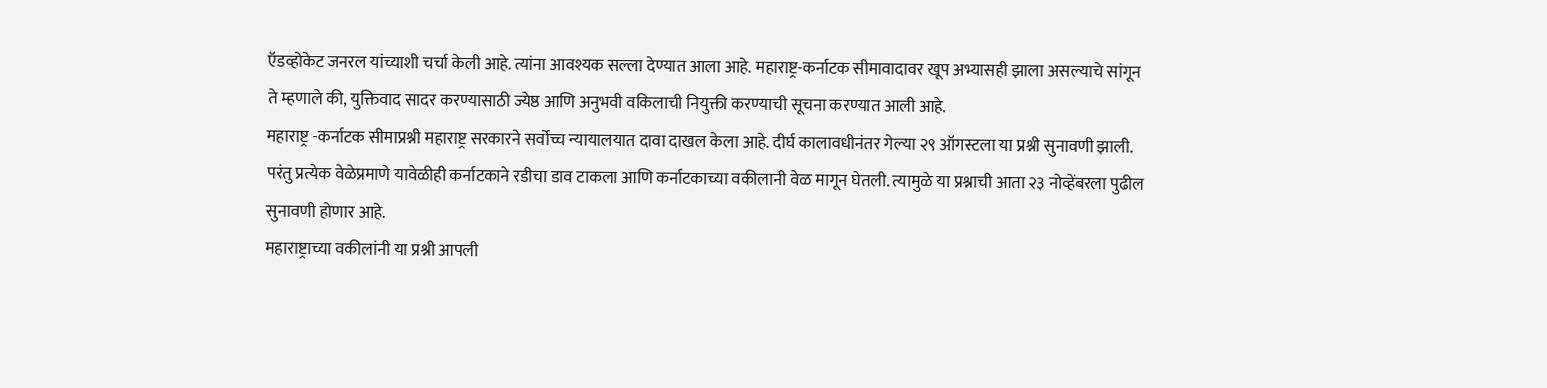ऍडव्होकेट जनरल यांच्याशी चर्चा केली आहे. त्यांना आवश्यक सल्ला देण्यात आला आहे. महाराष्ट्र-कर्नाटक सीमावादावर खूप अभ्यासही झाला असल्याचे सांगून ते म्हणाले की, युक्तिवाद सादर करण्यासाठी ज्येष्ठ आणि अनुभवी वकिलाची नियुक्ती करण्याची सूचना करण्यात आली आहे.
महाराष्ट्र -कर्नाटक सीमाप्रश्नी महाराष्ट्र सरकारने सर्वोच्च न्यायालयात दावा दाखल केला आहे. दीर्घ कालावधीनंतर गेल्या २९ ऑगस्टला या प्रश्नी सुनावणी झाली. परंतु प्रत्येक वेळेप्रमाणे यावेळीही कर्नाटकाने रडीचा डाव टाकला आणि कर्नाटकाच्या वकीलानी वेळ मागून घेतली. त्यामुळे या प्रश्नाची आता २३ नोव्हेंबरला पुढील सुनावणी होणार आहे.
महाराष्ट्राच्या वकीलांनी या प्रश्नी आपली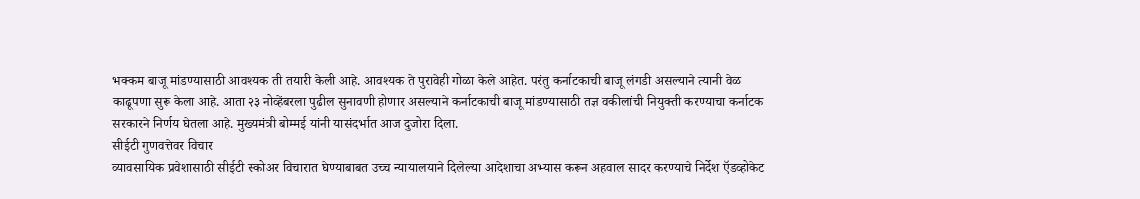भक्कम बाजू मांडण्यासाठी आवश्यक ती तयारी केली आहे. आवश्यक ते पुरावेही गोळा केले आहेत. परंतु कर्नाटकाची बाजू लंगडी असल्याने त्यानी वेळ काढूपणा सुरू केला आहे. आता २३ नोव्हेंबरला पुढील सुनावणी होणार असल्याने कर्नाटकाची बाजू मांडण्यासाठी तज्ञ वकीलांची नियुक्ती करण्याचा कर्नाटक सरकारने निर्णय घेतला आहे. मुख्यमंत्री बोम्मई यांनी यासंदर्भात आज दुजोरा दिला.
सीईटी गुणवत्तेवर विचार
व्यावसायिक प्रवेशासाठी सीईटी स्कोअर विचारात घेण्याबाबत उच्च न्यायालयाने दिलेल्या आदेशाचा अभ्यास करून अहवाल सादर करण्याचे निर्देश ऍडव्होकेट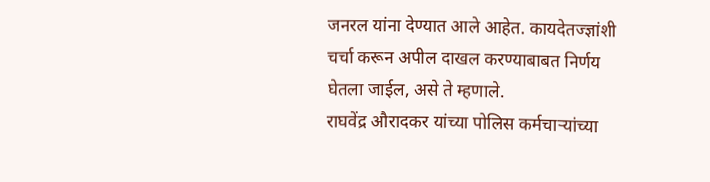जनरल यांना देण्यात आले आहेत. कायदेतज्ज्ञांशी चर्चा करून अपील दाखल करण्याबाबत निर्णय घेतला जाईल, असे ते म्हणाले.
राघवेंद्र औरादकर यांच्या पोलिस कर्मचाऱ्यांच्या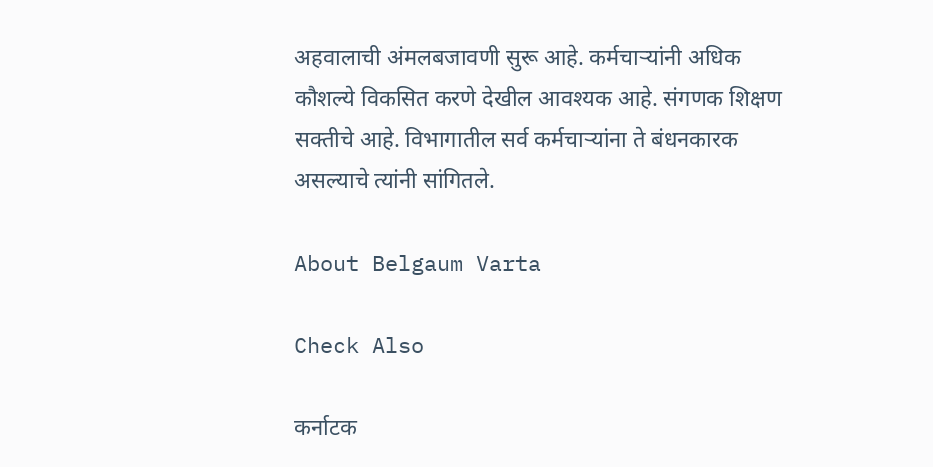अहवालाची अंमलबजावणी सुरू आहे. कर्मचार्‍यांनी अधिक कौशल्ये विकसित करणे देखील आवश्यक आहे. संगणक शिक्षण सक्तीचे आहे. विभागातील सर्व कर्मचाऱ्यांना ते बंधनकारक असल्याचे त्यांनी सांगितले.

About Belgaum Varta

Check Also

कर्नाटक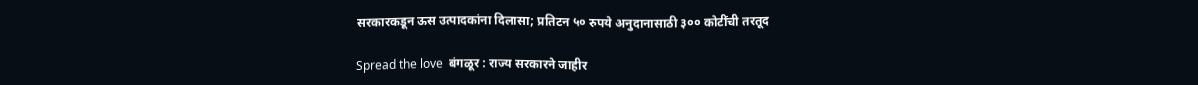सरकारकडून ऊस उत्पादकांना दिलासा; प्रतिटन ५० रुपये अनुदानासाठी ३०० कोटींची तरतूद

Spread the love  बंगळूर : राज्य सरकारने जाहीर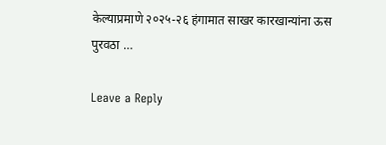केल्याप्रमाणे २०२५-२६ हंगामात साखर कारखान्यांना ऊस पुरवठा …

Leave a Reply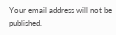Your email address will not be published.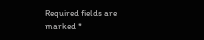Required fields are marked *